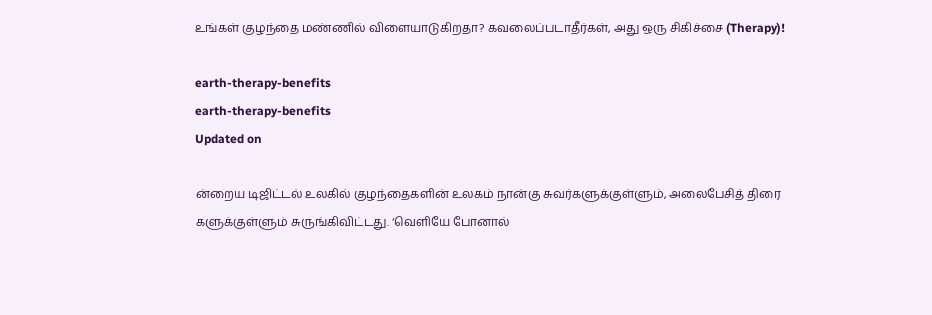உங்கள் குழந்தை மண்ணில் விளையாடுகிறதா? கவலைப்படாதீர்கள், அது ஒரு சிகிச்சை (Therapy)!

earth-therapy-benefits
earth-therapy-benefits
Updated on

ன்றைய டிஜிட்டல் உலகில் குழந்தைகளின் உலகம் நான்கு சுவர்களுக்குள்ளும், அலைபேசித் திரை களுக்குள்ளும் சுருங்கிவிட்டது. ‘வெளியே போனால்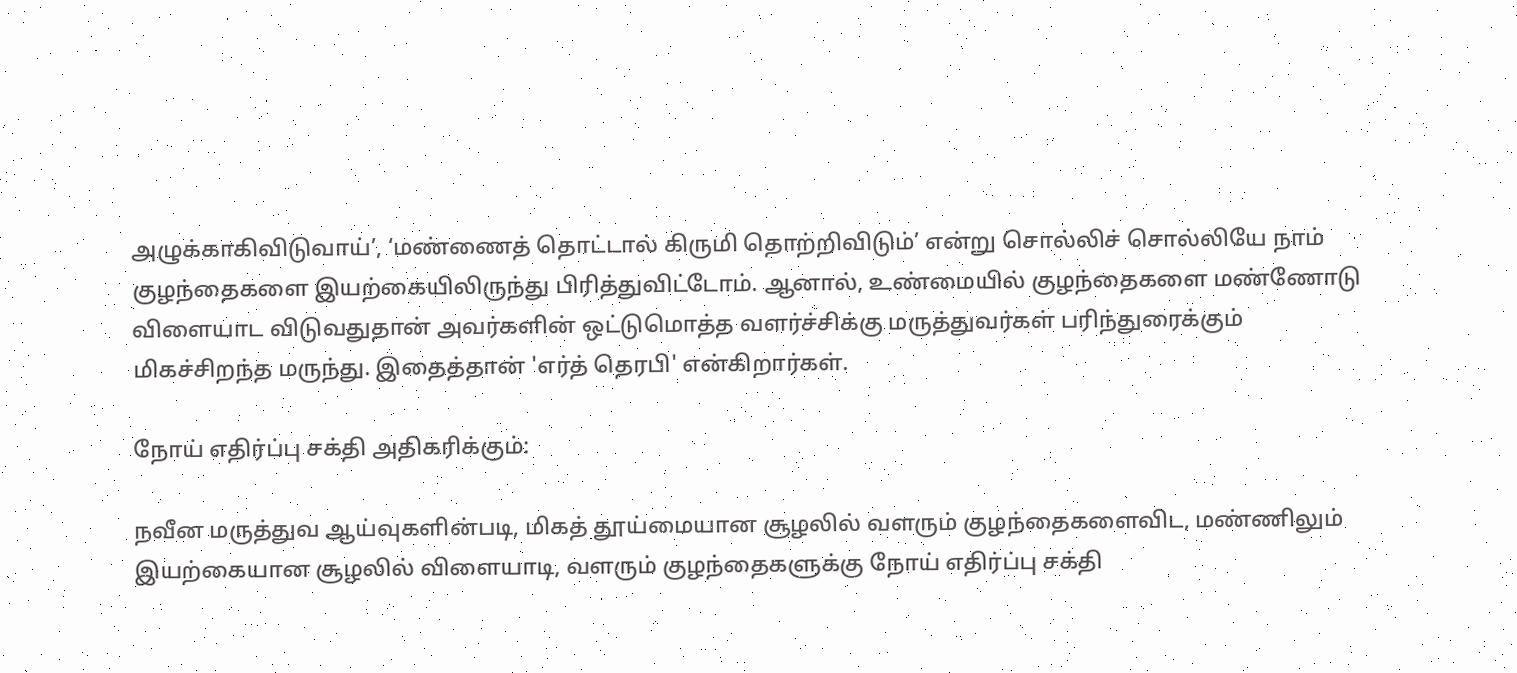அழுக்காகிவிடுவாய்’, ‘மண்ணைத் தொட்டால் கிருமி தொற்றிவிடும்’ என்று சொல்லிச் சொல்லியே நாம் குழந்தைகளை இயற்கையிலிருந்து பிரித்துவிட்டோம். ஆனால், உண்மையில் குழந்தைகளை மண்ணோடு விளையாட விடுவதுதான் அவர்களின் ஒட்டுமொத்த வளர்ச்சிக்கு மருத்துவர்கள் பரிந்துரைக்கும் மிகச்சிறந்த மருந்து. இதைத்தான் 'எர்த் தெரபி' என்கிறார்கள்.

நோய் எதிர்ப்பு சக்தி அதிகரிக்கும்:

நவீன மருத்துவ ஆய்வுகளின்படி, மிகத் தூய்மையான சூழலில் வளரும் குழந்தைகளைவிட, மண்ணிலும் இயற்கையான சூழலில் விளையாடி, வளரும் குழந்தைகளுக்கு நோய் எதிர்ப்பு சக்தி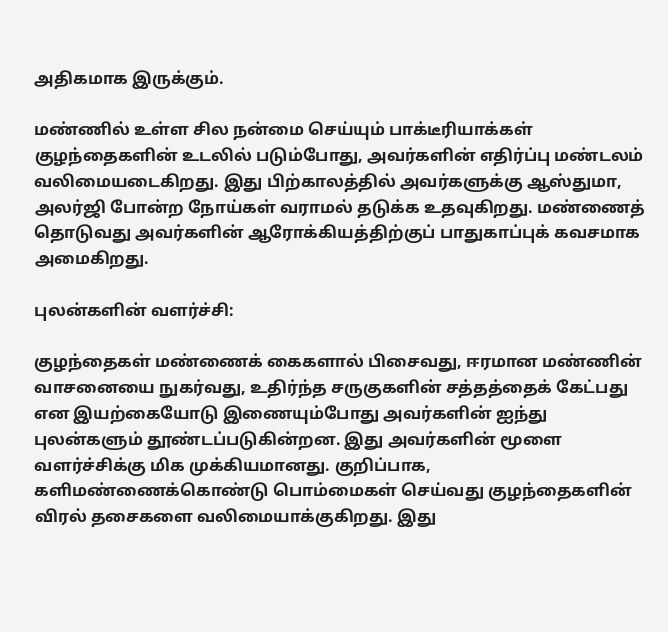அதிகமாக இருக்கும்.

மண்ணில் உள்ள சில நன்மை செய்யும் பாக்டீரியாக்கள் குழந்தைகளின் உடலில் படும்போது, அவர்களின் எதிர்ப்பு மண்டலம் வலிமையடைகிறது. இது பிற்காலத்தில் அவர்களுக்கு ஆஸ்துமா, அலர்ஜி போன்ற நோய்கள் வராமல் தடுக்க உதவுகிறது. மண்ணைத் தொடுவது அவர்களின் ஆரோக்கியத்திற்குப் பாதுகாப்புக் கவசமாக அமைகிறது.

புலன்களின் வளர்ச்சி:

குழந்தைகள் மண்ணைக் கைகளால் பிசைவது, ஈரமான மண்ணின் வாசனையை நுகர்வது, உதிர்ந்த சருகுகளின் சத்தத்தைக் கேட்பது என இயற்கையோடு இணையும்போது அவர்களின் ஐந்து புலன்களும் தூண்டப்படுகின்றன. இது அவர்களின் மூளை வளர்ச்சிக்கு மிக முக்கியமானது. குறிப்பாக, களிமண்ணைக்கொண்டு பொம்மைகள் செய்வது குழந்தைகளின் விரல் தசைகளை வலிமையாக்குகிறது. இது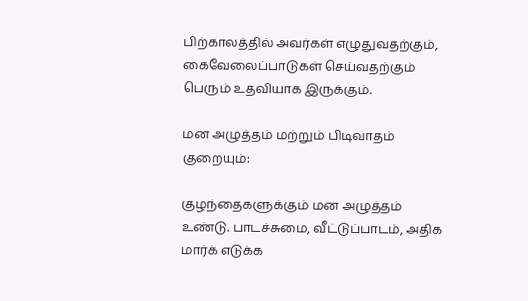பிற்காலத்தில் அவர்கள் எழுதுவதற்கும், கைவேலைப்பாடுகள் செய்வதற்கும் பெரும் உதவியாக இருக்கும்.

மன அழுத்தம் மற்றும் பிடிவாதம் குறையும்:

குழந்தைகளுக்கும் மன அழுத்தம் உண்டு. பாடச்சுமை, வீட்டுப்பாடம், அதிக மார்க் எடுக்க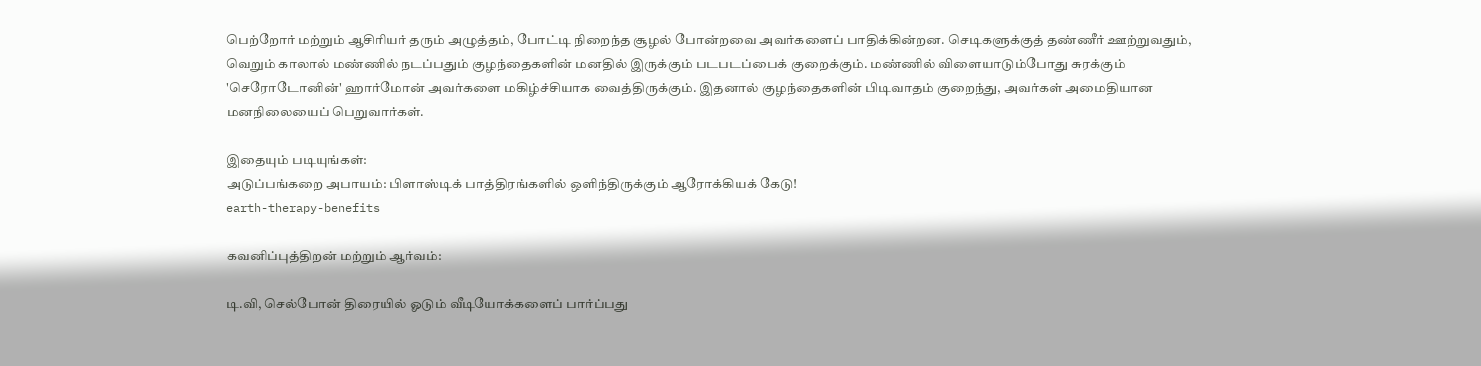பெற்றோர் மற்றும் ஆசிரியர் தரும் அழுத்தம், போட்டி நிறைந்த சூழல் போன்றவை அவர்களைப் பாதிக்கின்றன. செடிகளுக்குத் தண்ணீர் ஊற்றுவதும், வெறும் காலால் மண்ணில் நடப்பதும் குழந்தைகளின் மனதில் இருக்கும் படபடப்பைக் குறைக்கும். மண்ணில் விளையாடும்போது சுரக்கும் 'செரோடோனின்' ஹார்மோன் அவர்களை மகிழ்ச்சியாக வைத்திருக்கும். இதனால் குழந்தைகளின் பிடிவாதம் குறைந்து, அவர்கள் அமைதியான மனநிலையைப் பெறுவார்கள்.

இதையும் படியுங்கள்:
அடுப்பங்கறை அபாயம்: பிளாஸ்டிக் பாத்திரங்களில் ஒளிந்திருக்கும் ஆரோக்கியக் கேடு!
earth-therapy-benefits

கவனிப்புத்திறன் மற்றும் ஆர்வம்:

டி.வி, செல்போன் திரையில் ஓடும் வீடியோக்களைப் பார்ப்பது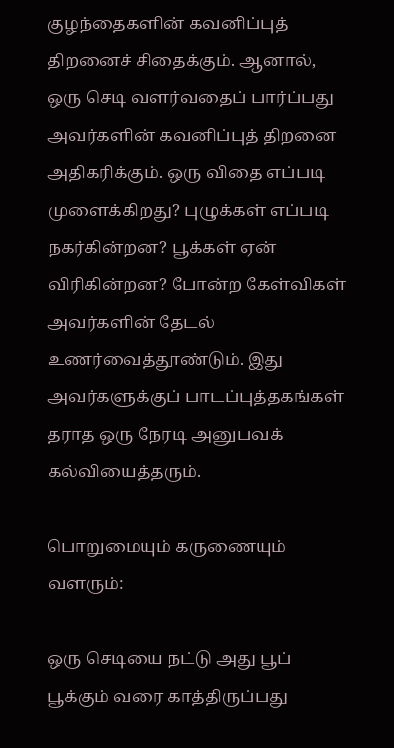குழந்தைகளின் கவனிப்புத் திறனைச் சிதைக்கும். ஆனால், ஒரு செடி வளர்வதைப் பார்ப்பது அவர்களின் கவனிப்புத் திறனை அதிகரிக்கும். ஒரு விதை எப்படி முளைக்கிறது? புழுக்கள் எப்படி நகர்கின்றன? பூக்கள் ஏன் விரிகின்றன? போன்ற கேள்விகள் அவர்களின் தேடல் உணர்வைத்தூண்டும். இது அவர்களுக்குப் பாடப்புத்தகங்கள் தராத ஒரு நேரடி அனுபவக் கல்வியைத்தரும்.

பொறுமையும் கருணையும் வளரும்:

ஒரு செடியை நட்டு அது பூப் பூக்கும் வரை காத்திருப்பது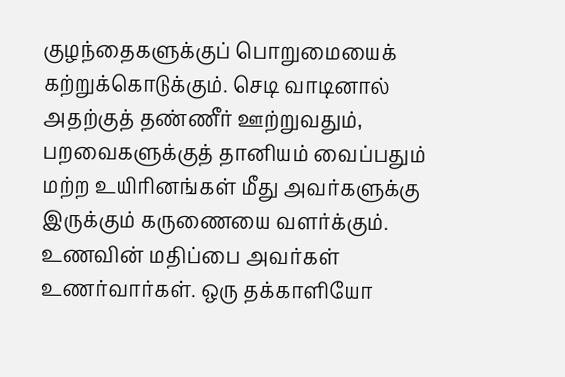குழந்தைகளுக்குப் பொறுமையைக் கற்றுக்கொடுக்கும். செடி வாடினால் அதற்குத் தண்ணீர் ஊற்றுவதும், பறவைகளுக்குத் தானியம் வைப்பதும் மற்ற உயிரினங்கள் மீது அவர்களுக்கு இருக்கும் கருணையை வளர்க்கும். உணவின் மதிப்பை அவர்கள் உணர்வார்கள். ஒரு தக்காளியோ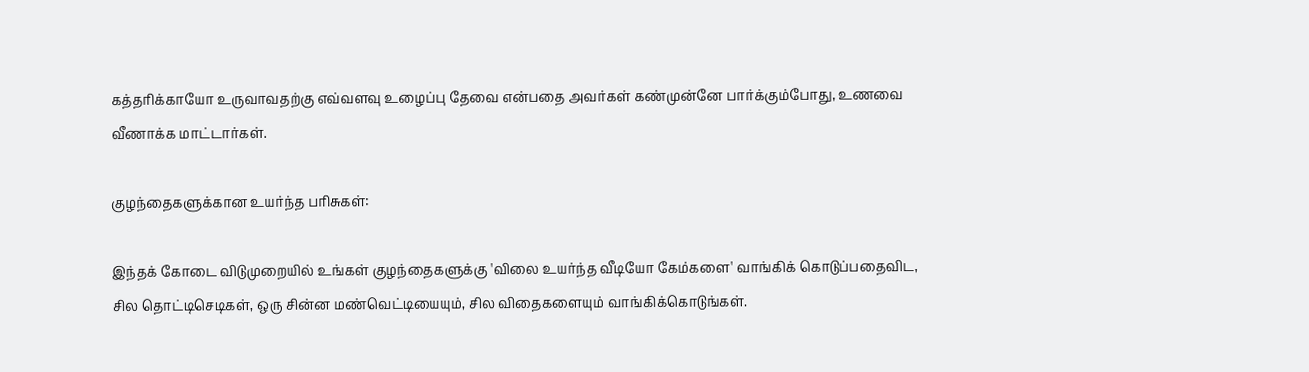கத்தரிக்காயோ உருவாவதற்கு எவ்வளவு உழைப்பு தேவை என்பதை அவர்கள் கண்முன்னே பார்க்கும்போது, உணவை வீணாக்க மாட்டார்கள்.

குழந்தைகளுக்கான உயர்ந்த பரிசுகள்:

இந்தக் கோடை விடுமுறையில் உங்கள் குழந்தைகளுக்கு 'விலை உயர்ந்த வீடியோ கேம்களை' வாங்கிக் கொடுப்பதைவிட, சில தொட்டிசெடிகள், ஒரு சின்ன மண்வெட்டியையும், சில விதைகளையும் வாங்கிக்கொடுங்கள்.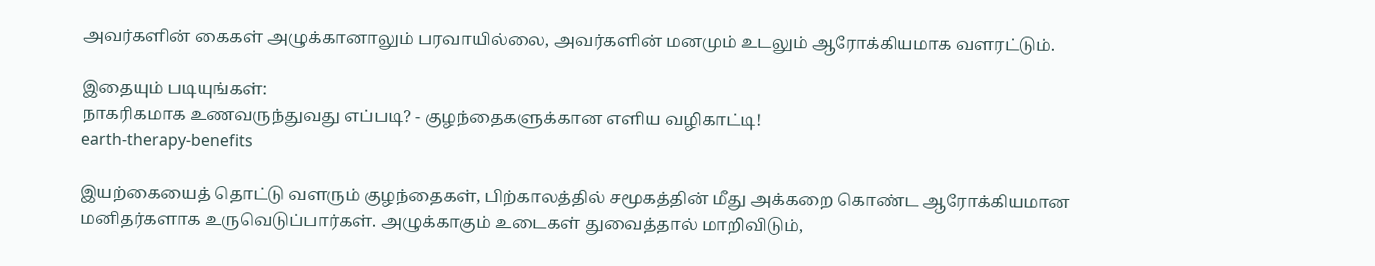அவர்களின் கைகள் அழுக்கானாலும் பரவாயில்லை, அவர்களின் மனமும் உடலும் ஆரோக்கியமாக வளரட்டும்.

இதையும் படியுங்கள்:
நாகரிகமாக உணவருந்துவது எப்படி? - குழந்தைகளுக்கான எளிய வழிகாட்டி!
earth-therapy-benefits

இயற்கையைத் தொட்டு வளரும் குழந்தைகள், பிற்காலத்தில் சமூகத்தின் மீது அக்கறை கொண்ட ஆரோக்கியமான மனிதர்களாக உருவெடுப்பார்கள். அழுக்காகும் உடைகள் துவைத்தால் மாறிவிடும்,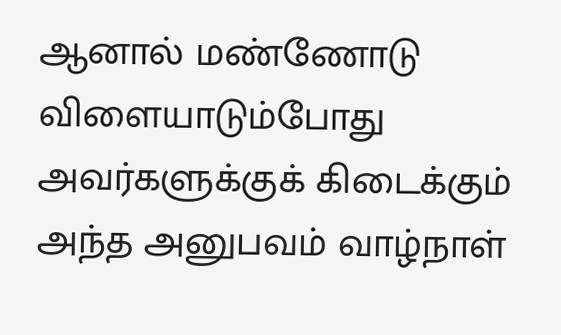ஆனால் மண்ணோடு விளையாடும்போது அவர்களுக்குக் கிடைக்கும் அந்த அனுபவம் வாழ்நாள்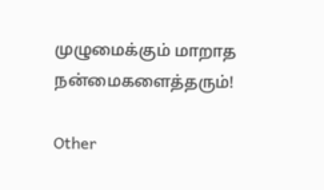முழுமைக்கும் மாறாத நன்மைகளைத்தரும்!

Other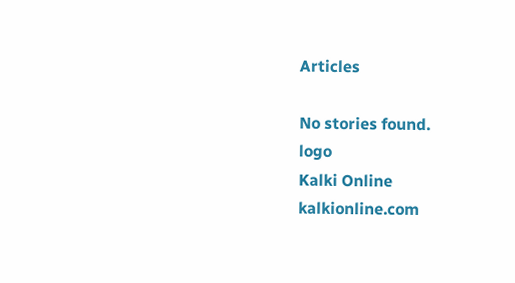Articles

No stories found.
logo
Kalki Online
kalkionline.com